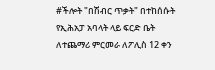#ችሎት "በሽብር ጥቃት" በተከሰሱት የኢሕአፓ አባላት ላይ ፍርድ ቤት ለተጨማሪ ምርመራ ለፖሊስ 12 ቀን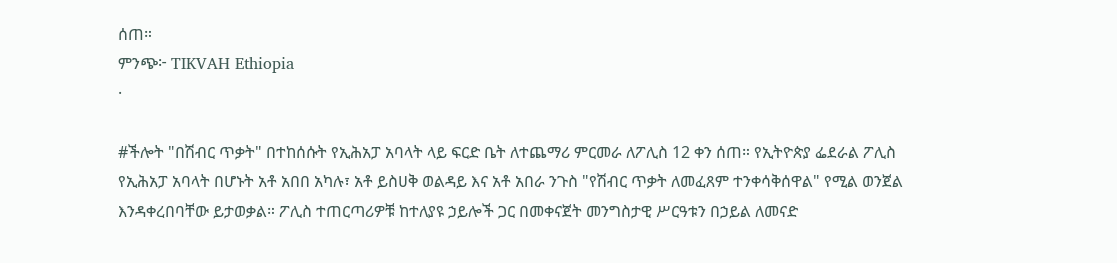ሰጠ።
ምንጭ፦ TIKVAH Ethiopia
·

#ችሎት "በሽብር ጥቃት" በተከሰሱት የኢሕአፓ አባላት ላይ ፍርድ ቤት ለተጨማሪ ምርመራ ለፖሊስ 12 ቀን ሰጠ። የኢትዮጵያ ፌደራል ፖሊስ የኢሕአፓ አባላት በሆኑት አቶ አበበ አካሉ፣ አቶ ይስሀቅ ወልዳይ እና አቶ አበራ ንጉስ "የሽብር ጥቃት ለመፈጸም ተንቀሳቅሰዋል" የሚል ወንጀል እንዳቀረበባቸው ይታወቃል። ፖሊስ ተጠርጣሪዎቹ ከተለያዩ ኃይሎች ጋር በመቀናጀት መንግስታዊ ሥርዓቱን በኃይል ለመናድ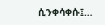ሲንቀሳቀሱ፤…